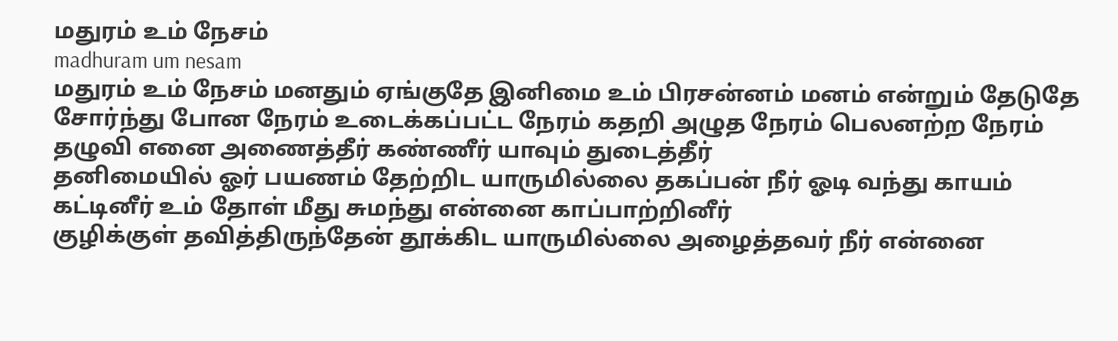மதுரம் உம் நேசம்
madhuram um nesam
மதுரம் உம் நேசம் மனதும் ஏங்குதே இனிமை உம் பிரசன்னம் மனம் என்றும் தேடுதே
சோர்ந்து போன நேரம் உடைக்கப்பட்ட நேரம் கதறி அழுத நேரம் பெலனற்ற நேரம்
தழுவி எனை அணைத்தீர் கண்ணீர் யாவும் துடைத்தீர்
தனிமையில் ஓர் பயணம் தேற்றிட யாருமில்லை தகப்பன் நீர் ஓடி வந்து காயம் கட்டினீர் உம் தோள் மீது சுமந்து என்னை காப்பாற்றினீர்
குழிக்குள் தவித்திருந்தேன் தூக்கிட யாருமில்லை அழைத்தவர் நீர் என்னை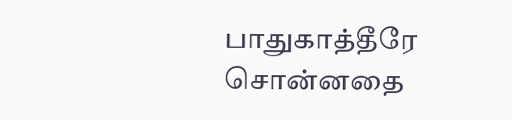பாதுகாத்தீரே சொன்னதை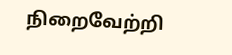நிறைவேற்றி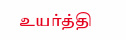உயர்த்தி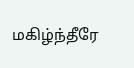மகிழ்ந்தீரே